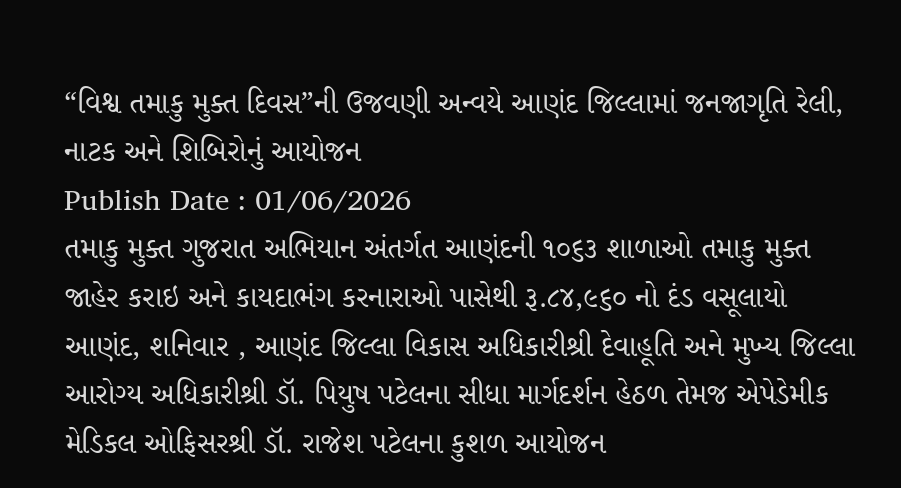“વિશ્વ તમાકુ મુક્ત દિવસ”ની ઉજવણી અન્વયે આણંદ જિલ્લામાં જનજાગૃતિ રેલી, નાટક અને શિબિરોનું આયોજન
Publish Date : 01/06/2026
તમાકુ મુક્ત ગુજરાત અભિયાન અંતર્ગત આણંદની ૧૦૬૩ શાળાઓ તમાકુ મુક્ત જાહેર કરાઇ અને કાયદાભંગ કરનારાઓ પાસેથી રૂ.૮૪,૯૬૦ નો દંડ વસૂલાયો
આણંદ, શનિવાર , આણંદ જિલ્લા વિકાસ અધિકારીશ્રી દેવાહૂતિ અને મુખ્ય જિલ્લા આરોગ્ય અધિકારીશ્રી ડૉ. પિયુષ પટેલના સીધા માર્ગદર્શન હેઠળ તેમજ એપેડેમીક મેડિકલ ઓફિસરશ્રી ડૉ. રાજેશ પટેલના કુશળ આયોજન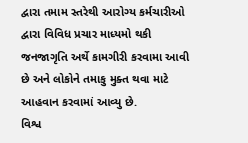દ્વારા તમામ સ્તરેથી આરોગ્ય કર્મચારીઓ દ્વારા વિવિધ પ્રચાર માધ્યમો થકી જનજાગૃતિ અર્થે કામગીરી કરવામા આવી છે અને લોકોને તમાકુ મુક્ત થવા માટે આહવાન કરવામાં આવ્યુ છે.
વિશ્વ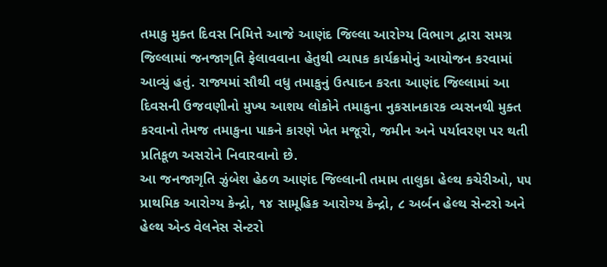તમાકુ મુક્ત દિવસ નિમિત્તે આજે આણંદ જિલ્લા આરોગ્ય વિભાગ દ્વારા સમગ્ર જિલ્લામાં જનજાગૃતિ ફેલાવવાના હેતુથી વ્યાપક કાર્યક્રમોનું આયોજન કરવામાં આવ્યું હતું. રાજ્યમાં સૌથી વધુ તમાકુનું ઉત્પાદન કરતા આણંદ જિલ્લામાં આ દિવસની ઉજવણીનો મુખ્ય આશય લોકોને તમાકુના નુકસાનકારક વ્યસનથી મુક્ત કરવાનો તેમજ તમાકુના પાકને કારણે ખેત મજૂરો, જમીન અને પર્યાવરણ પર થતી પ્રતિકૂળ અસરોને નિવારવાનો છે.
આ જનજાગૃતિ ઝુંબેશ હેઠળ આણંદ જિલ્લાની તમામ તાલુકા હેલ્થ કચેરીઓ, ૫૫ પ્રાથમિક આરોગ્ય કેન્દ્રો, ૧૪ સામૂહિક આરોગ્ય કેન્દ્રો, ૮ અર્બન હેલ્થ સેન્ટરો અને હેલ્થ એન્ડ વેલનેસ સેન્ટરો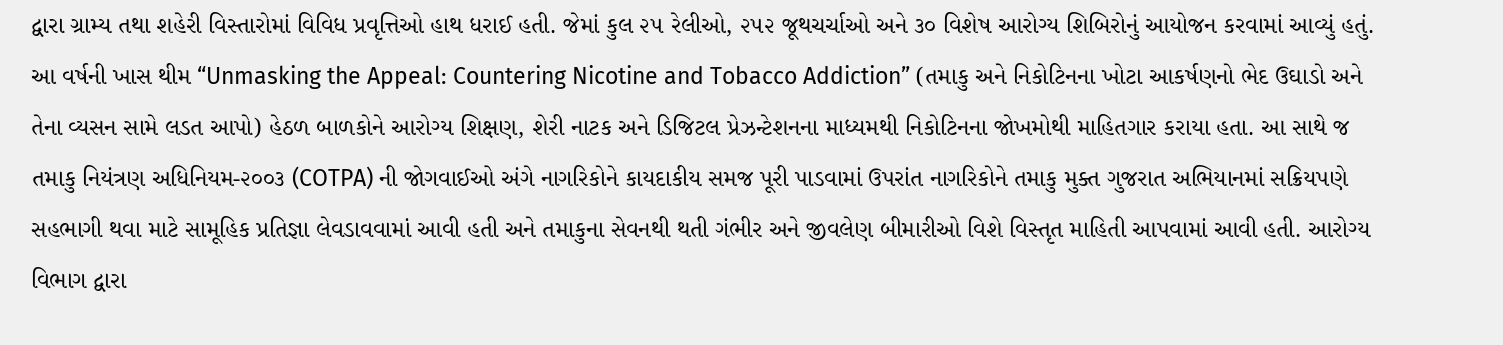દ્વારા ગ્રામ્ય તથા શહેરી વિસ્તારોમાં વિવિધ પ્રવૃત્તિઓ હાથ ધરાઈ હતી. જેમાં કુલ ૨૫ રેલીઓ, ૨૫૨ જૂથચર્ચાઓ અને ૩૦ વિશેષ આરોગ્ય શિબિરોનું આયોજન કરવામાં આવ્યું હતું. આ વર્ષની ખાસ થીમ “Unmasking the Appeal: Countering Nicotine and Tobacco Addiction” (તમાકુ અને નિકોટિનના ખોટા આકર્ષણનો ભેદ ઉઘાડો અને તેના વ્યસન સામે લડત આપો) હેઠળ બાળકોને આરોગ્ય શિક્ષણ, શેરી નાટક અને ડિજિટલ પ્રેઝન્ટેશનના માધ્યમથી નિકોટિનના જોખમોથી માહિતગાર કરાયા હતા. આ સાથે જ તમાકુ નિયંત્રણ અધિનિયમ-૨૦૦૩ (COTPA) ની જોગવાઈઓ અંગે નાગરિકોને કાયદાકીય સમજ પૂરી પાડવામાં ઉપરાંત નાગરિકોને તમાકુ મુક્ત ગુજરાત અભિયાનમાં સક્રિયપણે સહભાગી થવા માટે સામૂહિક પ્રતિજ્ઞા લેવડાવવામાં આવી હતી અને તમાકુના સેવનથી થતી ગંભીર અને જીવલેણ બીમારીઓ વિશે વિસ્તૃત માહિતી આપવામાં આવી હતી. આરોગ્ય વિભાગ દ્વારા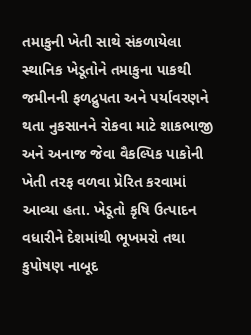તમાકુની ખેતી સાથે સંકળાયેલા સ્થાનિક ખેડૂતોને તમાકુના પાકથી જમીનની ફળદ્રુપતા અને પર્યાવરણને થતા નુકસાનને રોકવા માટે શાકભાજી અને અનાજ જેવા વૈકલ્પિક પાકોની ખેતી તરફ વળવા પ્રેરિત કરવામાં આવ્યા હતા. ખેડૂતો કૃષિ ઉત્પાદન વધારીને દેશમાંથી ભૂખમરો તથા કુપોષણ નાબૂદ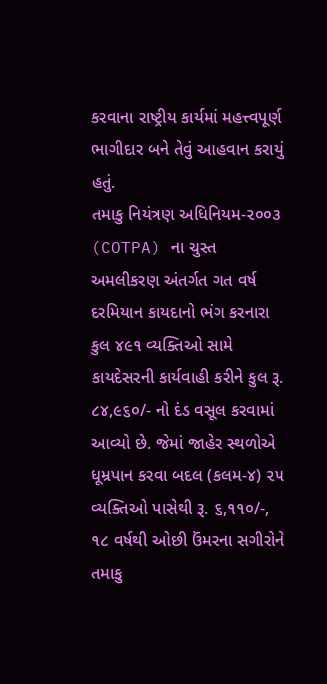કરવાના રાષ્ટ્રીય કાર્યમાં મહત્ત્વપૂર્ણ ભાગીદાર બને તેવું આહવાન કરાયું હતું.
તમાકુ નિયંત્રણ અધિનિયમ-૨૦૦૩ (COTPA) ના ચુસ્ત અમલીકરણ અંતર્ગત ગત વર્ષ દરમિયાન કાયદાનો ભંગ કરનારા કુલ ૪૯૧ વ્યક્તિઓ સામે કાયદેસરની કાર્યવાહી કરીને કુલ રૂ. ૮૪,૯૬૦/- નો દંડ વસૂલ કરવામાં આવ્યો છે. જેમાં જાહેર સ્થળોએ ધૂમ્રપાન કરવા બદલ (કલમ-૪) ૨૫ વ્યક્તિઓ પાસેથી રૂ. ૬,૧૧૦/-, ૧૮ વર્ષથી ઓછી ઉંમરના સગીરોને તમાકુ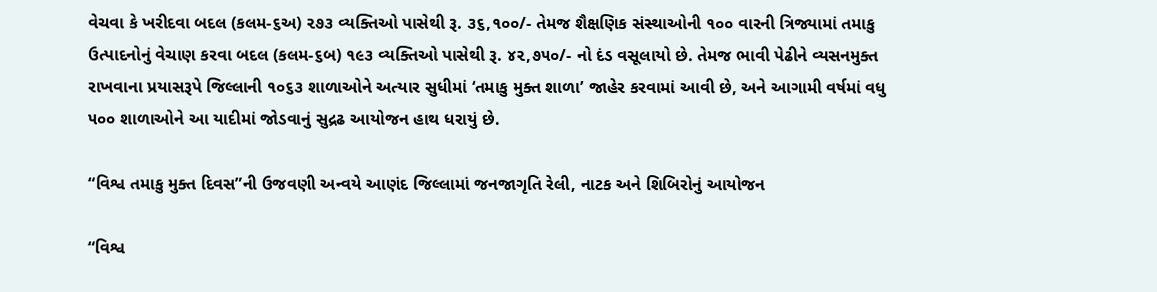વેચવા કે ખરીદવા બદલ (કલમ-૬અ) ૨૭૩ વ્યક્તિઓ પાસેથી રૂ. ૩૬,૧૦૦/- તેમજ શૈક્ષણિક સંસ્થાઓની ૧૦૦ વારની ત્રિજ્યામાં તમાકુ ઉત્પાદનોનું વેચાણ કરવા બદલ (કલમ-૬બ) ૧૯૩ વ્યક્તિઓ પાસેથી રૂ. ૪૨,૭૫૦/- નો દંડ વસૂલાયો છે. તેમજ ભાવી પેઢીને વ્યસનમુક્ત રાખવાના પ્રયાસરૂપે જિલ્લાની ૧૦૬૩ શાળાઓને અત્યાર સુધીમાં ‘તમાકુ મુક્ત શાળા’ જાહેર કરવામાં આવી છે, અને આગામી વર્ષમાં વધુ ૫૦૦ શાળાઓને આ યાદીમાં જોડવાનું સુદ્રઢ આયોજન હાથ ધરાયું છે.

“વિશ્વ તમાકુ મુક્ત દિવસ”ની ઉજવણી અન્વયે આણંદ જિલ્લામાં જનજાગૃતિ રેલી, નાટક અને શિબિરોનું આયોજન

“વિશ્વ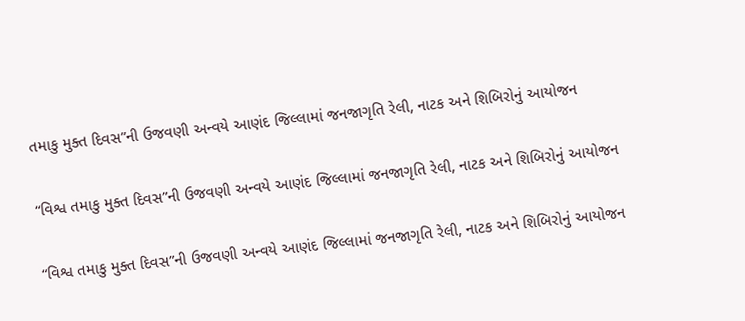તમાકુ મુક્ત દિવસ”ની ઉજવણી અન્વયે આણંદ જિલ્લામાં જનજાગૃતિ રેલી, નાટક અને શિબિરોનું આયોજન

“વિશ્વ તમાકુ મુક્ત દિવસ”ની ઉજવણી અન્વયે આણંદ જિલ્લામાં જનજાગૃતિ રેલી, નાટક અને શિબિરોનું આયોજન

“વિશ્વ તમાકુ મુક્ત દિવસ”ની ઉજવણી અન્વયે આણંદ જિલ્લામાં જનજાગૃતિ રેલી, નાટક અને શિબિરોનું આયોજન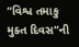“વિશ્વ તમાકુ મુક્ત દિવસ”ની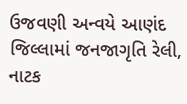ઉજવણી અન્વયે આણંદ જિલ્લામાં જનજાગૃતિ રેલી, નાટક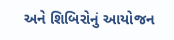અને શિબિરોનું આયોજન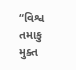“વિશ્વ તમાકુ મુક્ત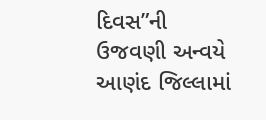દિવસ”ની ઉજવણી અન્વયે આણંદ જિલ્લામાં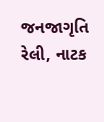જનજાગૃતિ રેલી, નાટક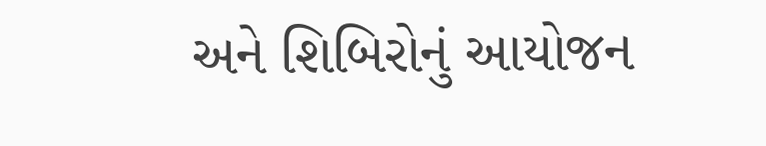અને શિબિરોનું આયોજન